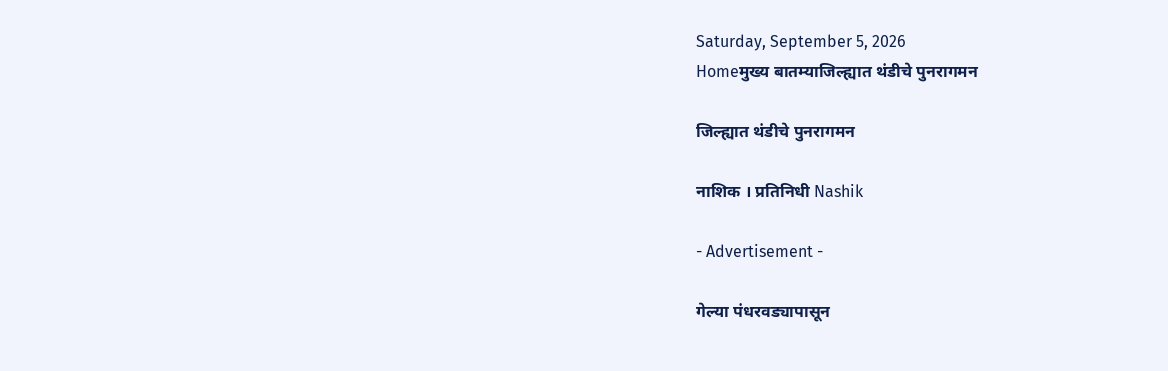Saturday, September 5, 2026
Homeमुख्य बातम्याजिल्ह्यात थंडीचे पुनरागमन

जिल्ह्यात थंडीचे पुनरागमन

नाशिक । प्रतिनिधी Nashik

- Advertisement -

गेल्या पंधरवड्यापासून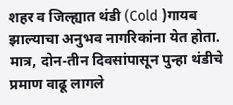शहर व जिल्ह्यात थंडी (Cold )गायब झाल्याचा अनुभव नागरिकांना येत होता. मात्र, दोन-तीन दिवसांपासून पुन्हा थंडीचे प्रमाण वाढू लागले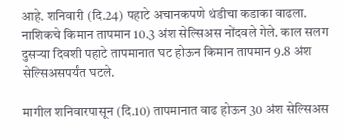आहे. शनिवारी (दि.24) पहाटे अचानकपणे थंडीचा कडाका वाढला. नाशिकचे किमान तापमान 10.3 अंश सेल्सिअस नोंदवले गेले. काल सलग दुसर्‍या दिवशी पहाटे तापमानात घट होऊन किमान तापमान 9.8 अंश सेल्सिअसपर्यंत घटले.

मागील शनिवारपासून (दि.10) तापमानात वाढ होऊन 30 अंश सेल्सिअस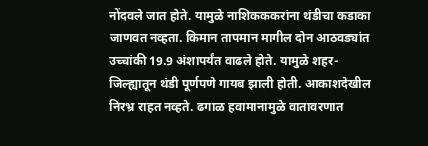नोंदवले जात होते. यामुळे नाशिकककरांना थंडीचा कडाका जाणवत नव्हता. किमान तापमान मागील दोन आठवड्यांत उच्चांकी 19.9 अंशापर्यंत वाढले होते. यामुळे शहर-जिल्ह्यातून थंडी पूर्णपणे गायब झाली होती. आकाशदेखील निरभ्र राहत नव्हते. ढगाळ हवामानामुळे वातावरणात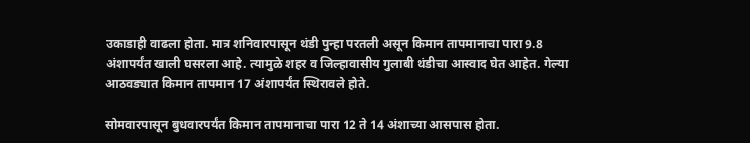उकाडाही वाढला होता. मात्र शनिवारपासून थंडी पुन्हा परतली असून किमान तापमानाचा पारा 9.8 अंशापर्यंत खाली घसरला आहे. त्यामुळे शहर व जिल्हावासीय गुलाबी थंडीचा आस्वाद घेत आहेत. गेल्या आठवड्यात किमान तापमान 17 अंशापर्यंत स्थिरावले होते.

सोमवारपासून बुधवारपर्यंत किमान तापमानाचा पारा 12 ते 14 अंशाच्या आसपास होता.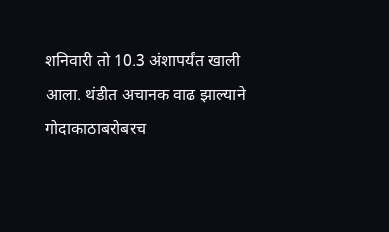शनिवारी तो 10.3 अंशापर्यंत खाली आला. थंडीत अचानक वाढ झाल्याने गोदाकाठाबरोबरच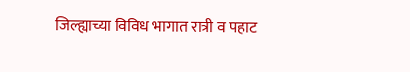जिल्ह्याच्या विविध भागात रात्री व पहाट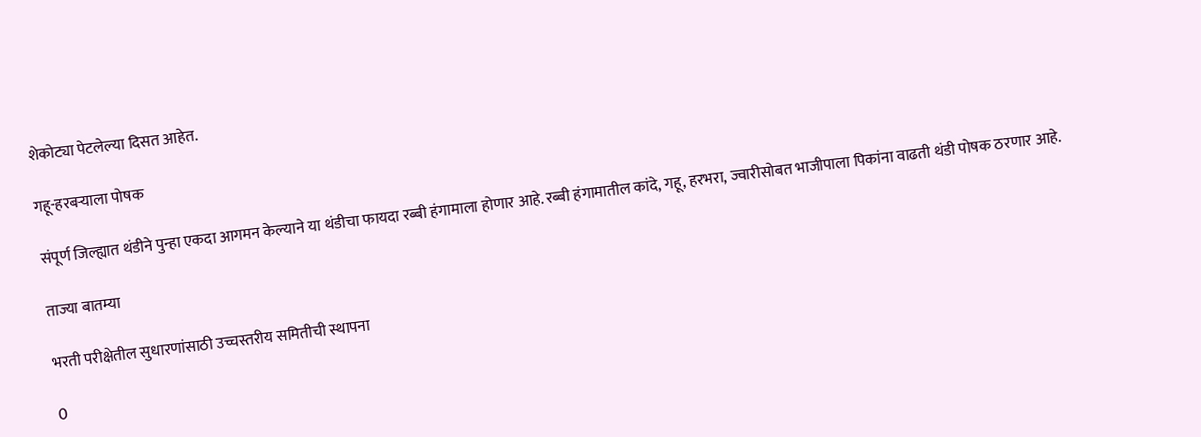शेकोट्या पेटलेल्या दिसत आहेत.

गहू-हरबर्‍याला पोषक

संपूर्ण जिल्ह्यात थंडीने पुन्हा एकदा आगमन केल्याने या थंडीचा फायदा रब्बी हंगामाला होणार आहे. रब्बी हंगामातील कांदे, गहू, हरभरा, ज्वारीसोबत भाजीपाला पिकांना वाढती थंडी पोषक ठरणार आहे.

ताज्या बातम्या

भरती परीक्षेतील सुधारणांसाठी उच्चस्तरीय समितीची स्थापना

0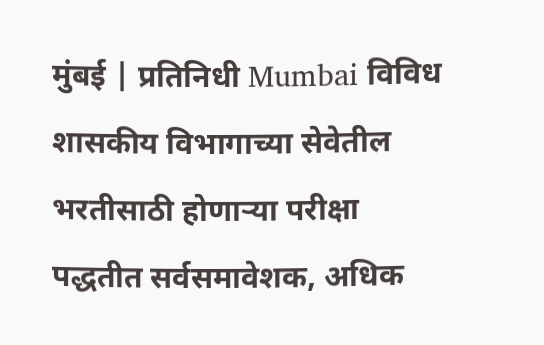मुंबई | प्रतिनिधी Mumbai विविध शासकीय विभागाच्या सेवेतील भरतीसाठी होणार्‍या परीक्षा पद्धतीत सर्वसमावेशक, अधिक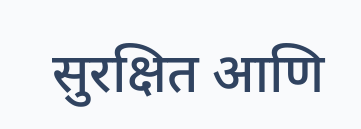सुरक्षित आणि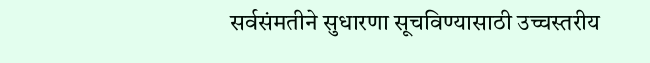सर्वसंमतीने सुधारणा सूचविण्यासाठी उच्चस्तरीय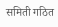समिती गठित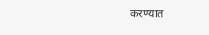करण्यात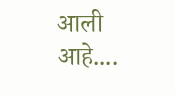आली आहे....